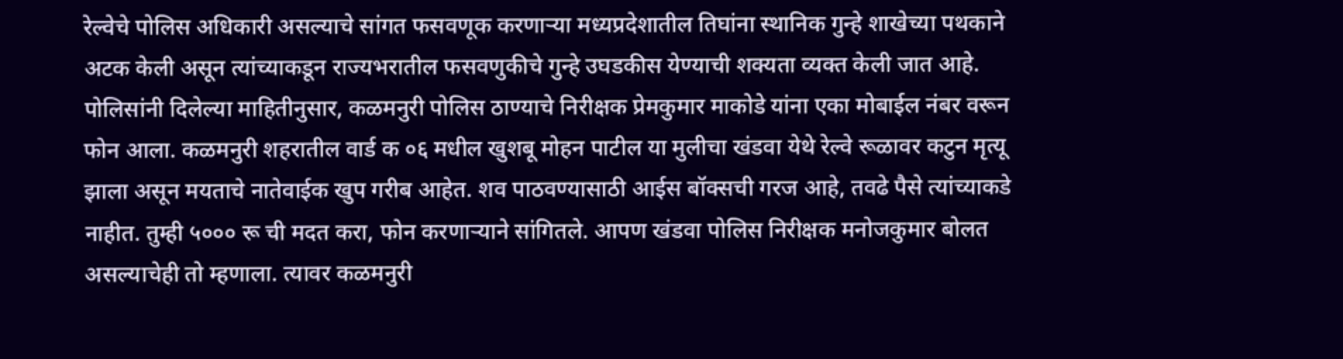रेल्वेचे पोलिस अधिकारी असल्याचे सांगत फसवणूक करणाऱ्या मध्यप्रदेशातील तिघांना स्थानिक गुन्हे शाखेच्या पथकाने अटक केली असून त्यांच्याकडून राज्यभरातील फसवणुकीचे गुन्हे उघडकीस येण्याची शक्यता व्यक्त केली जात आहे. पोलिसांनी दिलेल्या माहितीनुसार, कळमनुरी पोलिस ठाण्याचे निरीक्षक प्रेमकुमार माकोडे यांना एका मोबाईल नंबर वरून फोन आला. कळमनुरी शहरातील वार्ड क ०६ मधील खुशबू मोहन पाटील या मुलीचा खंडवा येथे रेल्वे रूळावर कटुन मृत्यू झाला असून मयताचे नातेवाईक खुप गरीब आहेत. शव पाठवण्यासाठी आईस बॉक्सची गरज आहे, तवढे पैसे त्यांच्याकडे नाहीत. तुम्ही ५००० रू ची मदत करा, फोन करणाऱ्याने सांगितले. आपण खंडवा पोलिस निरीक्षक मनोजकुमार बोलत असल्याचेही तो म्हणाला. त्यावर कळमनुरी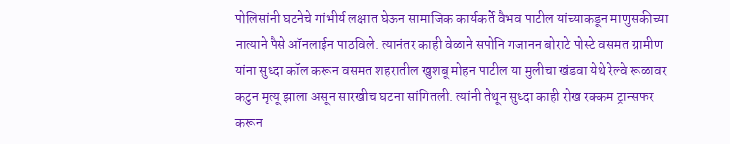पोलिसांनी घटनेचे गांभीर्य लक्षात घेऊन सामाजिक कार्यकर्ते वैभव पाटील यांच्याकडून माणुसकीच्या नात्याने पैसे ऑनलाईन पाठविले. त्यानंतर काही वेळाने सपोनि गजानन बोराटे पोस्टे वसमत ग्रामीण यांना सुध्दा कॉल करून वसमत शहरातील खुशबू मोहन पाटील या मुलीचा खंडवा येथे रेल्वे रूळावर कटुन मृत्यू झाला असून सारखीच घटना सांगितली. त्यांनी तेथून सुध्दा काही रोख रक्कम ट्रान्सफर करून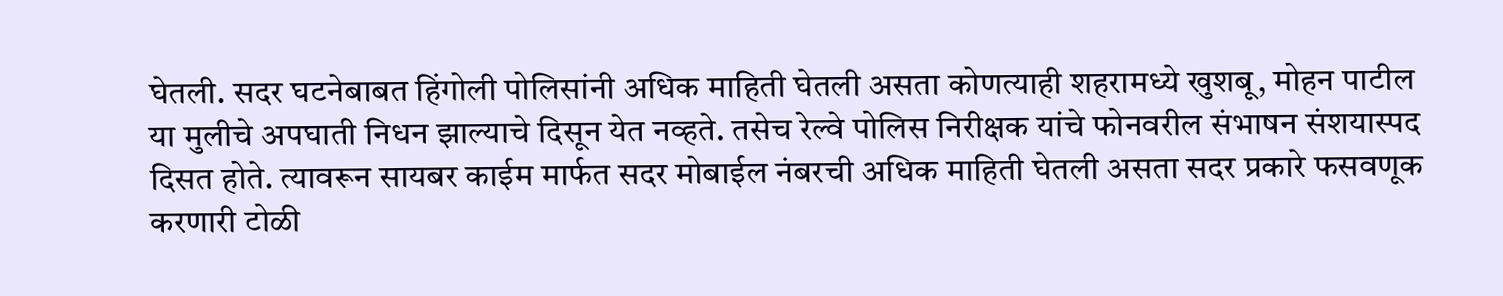घेतली. सदर घटनेबाबत हिंगोली पोलिसांनी अधिक माहिती घेतली असता कोणत्याही शहरामध्ये खुशबू, मोहन पाटील या मुलीचे अपघाती निधन झाल्याचे दिसून येत नव्हते. तसेच रेल्वे पोलिस निरीक्षक यांचे फोनवरील संभाषन संशयास्पद दिसत होते. त्यावरून सायबर काईम मार्फत सदर मोबाईल नंबरची अधिक माहिती घेतली असता सदर प्रकारे फसवणूक करणारी टोळी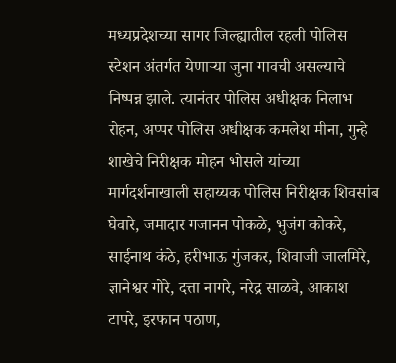मध्यप्रदेशच्या सागर जिल्ह्यातील रहली पोलिस स्टेशन अंतर्गत येणाऱ्या जुना गावची असल्याचे निष्पन्न झाले. त्यानंतर पोलिस अधीक्षक निलाभ रोहन, अप्पर पोलिस अधीक्षक कमलेश मीना, गुन्हे शाखेचे निरीक्षक मोहन भोसले यांच्या मार्गदर्शनाखाली सहाय्यक पोलिस निरीक्षक शिवसांब घेवारे, जमादार गजानन पोकळे, भुजंग कोकरे, साईनाथ कंठे, हरीभाऊ गुंजकर, शिवाजी जालमिरे, ज्ञानेश्वर गोरे, दत्ता नागरे, नरेद्र साळवे, आकाश टापरे, इरफान पठाण,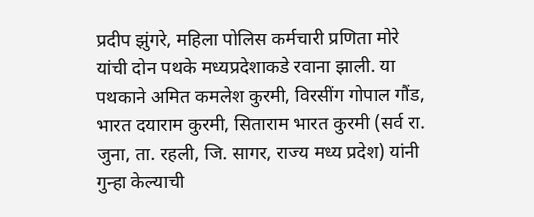प्रदीप झुंगरे, महिला पोलिस कर्मचारी प्रणिता मोरे यांची दोन पथके मध्यप्रदेशाकडे रवाना झाली. या पथकाने अमित कमलेश कुरमी, विरसींग गोपाल गौंड, भारत दयाराम कुरमी, सिताराम भारत कुरमी (सर्व रा. जुना, ता. रहली, जि. सागर, राज्य मध्य प्रदेश) यांनी गुन्हा केल्याची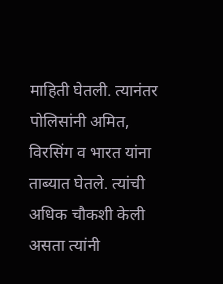माहिती घेतली. त्यानंतर पोलिसांनी अमित, विरसिंग व भारत यांना ताब्यात घेतले. त्यांची अधिक चौकशी केली असता त्यांनी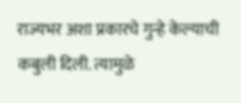राज्यभर अशा प्रकारचे गुन्हे केल्याची कबुली दिली. त्यामुळे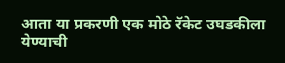आता या प्रकरणी एक मोठे रॅकेट उघडकीला येण्याची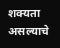शक्यता असल्याचे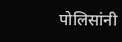पोलिसांनी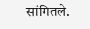सांगितले.